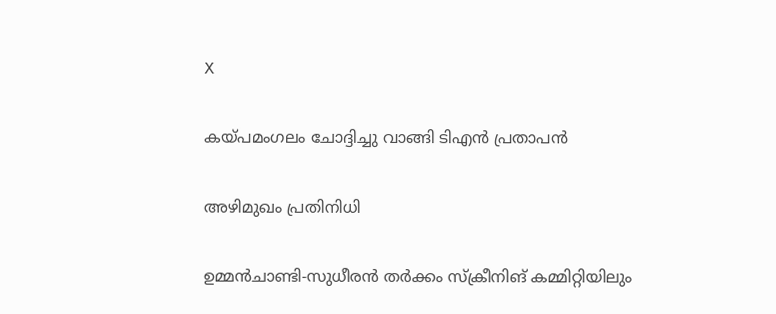X

കയ്പമംഗലം ചോദ്ദിച്ചു വാങ്ങി ടിഎന്‍ പ്രതാപന്‍

അഴിമുഖം പ്രതിനിധി

ഉമ്മന്‍ചാണ്ടി-സുധീരന്‍ തര്‍ക്കം സ്‌ക്രീനിങ് കമ്മിറ്റിയിലും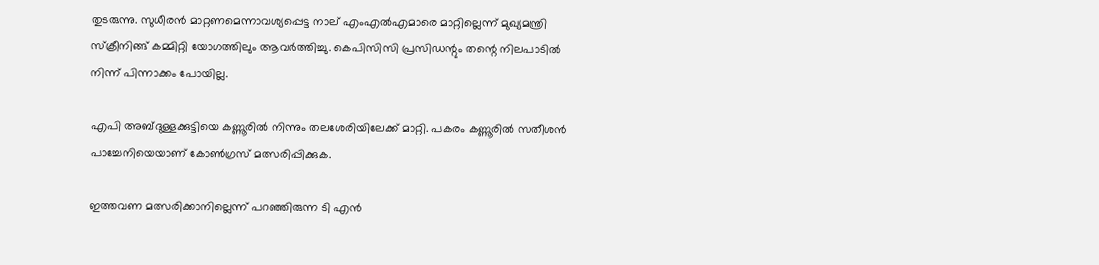തുടരുന്നു. സുധീരന്‍ മാറ്റണമെന്നാവശ്യപ്പെട്ട നാല് എംഎല്‍എമാരെ മാറ്റില്ലെന്ന് മുഖ്യമന്ത്രി സ്‌ക്രീനിങ്ങ് കമ്മിറ്റി യോഗത്തിലും ആവര്‍ത്തിച്ചു. കെപിസിസി പ്രസിഡന്റും തന്റെ നിലപാടില്‍ നിന്ന് പിന്നാക്കം പോയില്ല.

എപി അബ്ദുള്ളക്കുട്ടിയെ കണ്ണൂരില്‍ നിന്നും തലശേരിയിലേക്ക് മാറ്റി. പകരം കണ്ണൂരില്‍ സതീശന്‍ പാച്ചേനിയെയാണ് കോണ്‍ഗ്രസ് മത്സരിപ്പിക്കുക.

ഇത്തവണ മത്സരിക്കാനില്ലെന്ന് പറഞ്ഞിരുന്ന ടി എന്‍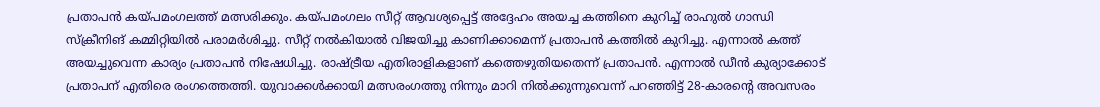പ്രതാപന്‍ കയ്പമംഗലത്ത് മത്സരിക്കും. കയ്പമംഗലം സീറ്റ് ആവശ്യപ്പെട്ട് അദ്ദേഹം അയച്ച കത്തിനെ കുറിച്ച് രാഹുല്‍ ഗാന്ധി സ്‌ക്രീനിങ് കമ്മിറ്റിയില്‍ പരാമര്‍ശിച്ചു. സീറ്റ് നല്‍കിയാല്‍ വിജയിച്ചു കാണിക്കാമെന്ന് പ്രതാപന്‍ കത്തില്‍ കുറിച്ചു. എന്നാല്‍ കത്ത് അയച്ചുവെന്ന കാര്യം പ്രതാപന്‍ നിഷേധിച്ചു. രാഷ്ട്രീയ എതിരാളികളാണ് കത്തെഴുതിയതെന്ന് പ്രതാപന്‍. എന്നാല്‍ ഡീന്‍ കുര്യാക്കോട് പ്രതാപന് എതിരെ രംഗത്തെത്തി. യുവാക്കള്‍ക്കായി മത്സരംഗത്തു നിന്നും മാറി നില്‍ക്കുന്നുവെന്ന് പറഞ്ഞിട്ട് 28-കാരന്റെ അവസരം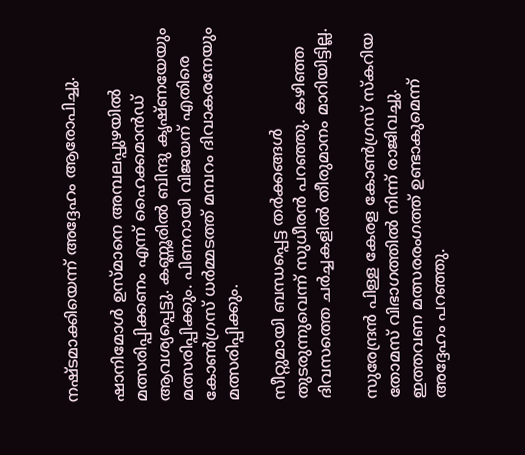നഷ്ടമാക്കിയെന്ന് അദ്ദേഹം ആരോപിച്ചു.

ഷാനിമോള്‍ ഉസ്മാനെ അമ്പലപ്പുഴയില്‍ മത്സരിപ്പിക്കണം എന്ന് ഹൈക്കമാന്‍ഡ് ആവശ്യപ്പെട്ടു. കണ്ണൂരില്‍ ബിന്ദു കൃഷ്ണയേയും മത്സരിപ്പിക്കും. പിണറായി വിജയന് എതിരെ കോണ്‍ഗ്രസ് ധര്‍മ്മടത്ത് മമ്പറം ദിവാകരനേയും മത്സരിപ്പിക്കും.

സീറ്റുമായി ബന്ധപ്പെട്ട തര്‍ക്കങ്ങള്‍ തുടരുന്നുവെന്ന് സുധീരന്‍ പറഞ്ഞു. കഴിഞ്ഞ ദിവസത്തെ ചര്‍ച്ചകളില്‍ തീരുമാനം മാറിയിട്ടില്ല.

സുരേന്ദ്രന്‍ പിള്ള കേരള കോണ്‍ഗ്രസ് സ്‌കറിയ തോമസ് വിഭാഗത്തില്‍ നിന്ന് രാജിവച്ചു. ഇത്തവണ മത്സരരംഗത്ത് ഉണ്ടാകുമെന്ന് അദ്ദേഹം പറഞ്ഞു.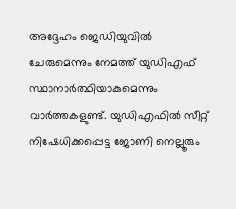അദ്ദേഹം ജെഡിയുവില്‍ ചേരുമെന്നും നേമത്ത് യുഡിഎഫ് സ്ഥാനാര്‍ത്ഥിയാകുമെന്നും വാര്‍ത്തകളുണ്ട്. യുഡിഎഫില്‍ സീറ്റ് നിഷേധിക്കപ്പെട്ട ജോണി നെല്ലൂരും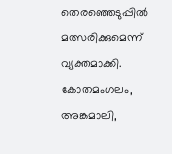തെരഞ്ഞെടുപ്പില്‍ മത്സരിക്കുമെന്ന് വ്യക്തമാക്കി. കോതമംഗലം, അങ്കമാലി,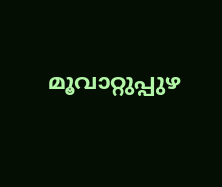മൂവാറ്റുപ്പുഴ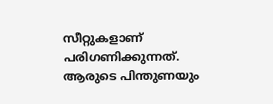സീറ്റുകളാണ് പരിഗണിക്കുന്നത്. ആരുടെ പിന്തുണയും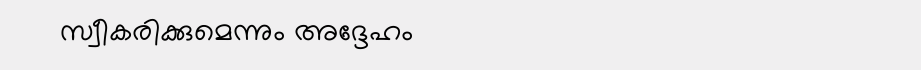സ്വീകരിക്കുമെന്നും അദ്ദേഹം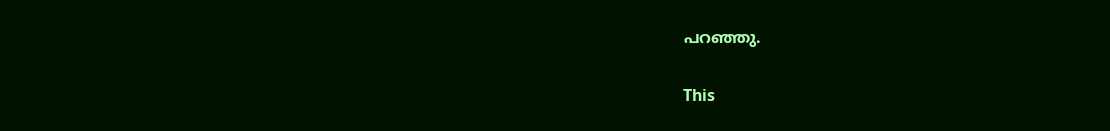പറഞ്ഞു.

This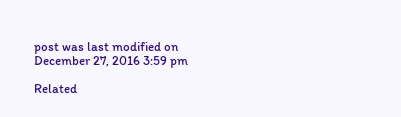post was last modified on December 27, 2016 3:59 pm

Related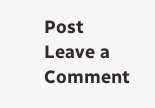Post
Leave a Comment